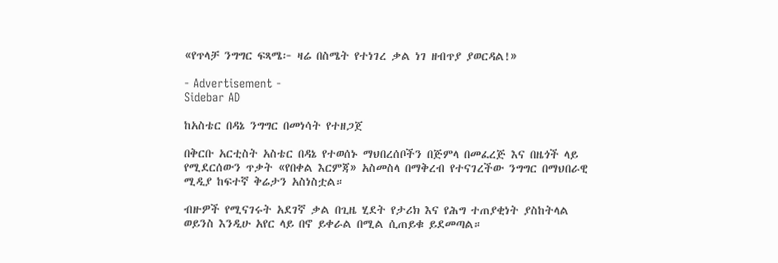«የጥላቻ ንግግር ፍጻሜ፦ ዛሬ በስሜት የተነገረ ቃል ነገ ዘብጥያ ያወርዳል!»

- Advertisement -
Sidebar AD

ከአስቴር በዳኔ ንግግር በመነሳት የተዘጋጀ

በቅርቡ አርቲስት አስቴር በዳኔ የተወሰኑ ማህበረሰቦችን በጅምላ በመፈረጅ እና በዜጎች ላይ የሚደርሰውን ጥቃት «የበቀል እርምጃ» አስመስላ በማቅረብ የተናገረችው ንግግር በማህበራዊ ሚዲያ ከፍተኛ ቅሬታን አስነስቷል።

ብዙዎች የሚናገሩት አደገኛ ቃል በጊዜ ሂደት የታሪክ እና የሕግ ተጠያቂነት ያስከትላል ወይንስ እንዲሁ አየር ላይ በኖ ይቀራል በሚል ሲጠይቁ ይደመጣል።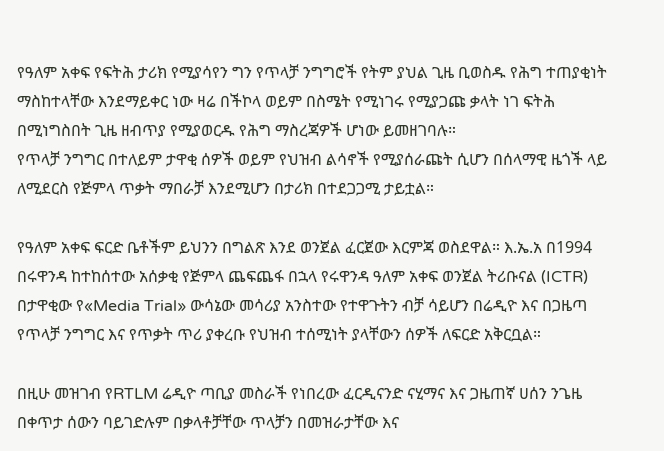የዓለም አቀፍ የፍትሕ ታሪክ የሚያሳየን ግን የጥላቻ ንግግሮች የትም ያህል ጊዜ ቢወስዱ የሕግ ተጠያቂነት ማስከተላቸው እንደማይቀር ነው ዛሬ በችኮላ ወይም በስሜት የሚነገሩ የሚያጋጩ ቃላት ነገ ፍትሕ በሚነግስበት ጊዜ ዘብጥያ የሚያወርዱ የሕግ ማስረጃዎች ሆነው ይመዘገባሉ።
የጥላቻ ንግግር በተለይም ታዋቂ ሰዎች ወይም የህዝብ ልሳኖች የሚያሰራጩት ሲሆን በሰላማዊ ዜጎች ላይ ለሚደርስ የጅምላ ጥቃት ማበራቻ እንደሚሆን በታሪክ በተደጋጋሚ ታይቷል።

የዓለም አቀፍ ፍርድ ቤቶችም ይህንን በግልጽ እንደ ወንጀል ፈርጀው እርምጃ ወስደዋል። እ.ኤ.አ በ1994 በሩዋንዳ ከተከሰተው አሰቃቂ የጅምላ ጨፍጨፋ በኋላ የሩዋንዳ ዓለም አቀፍ ወንጀል ትሪቡናል (ICTR) በታዋቂው የ«Media Trial» ውሳኔው መሳሪያ አንስተው የተዋጉትን ብቻ ሳይሆን በሬዲዮ እና በጋዜጣ የጥላቻ ንግግር እና የጥቃት ጥሪ ያቀረቡ የህዝብ ተሰሚነት ያላቸውን ሰዎች ለፍርድ አቅርቧል።

በዚሁ መዝገብ የRTLM ሬዲዮ ጣቢያ መስራች የነበረው ፈርዲናንድ ናሂማና እና ጋዜጠኛ ሀሰን ንጌዜ በቀጥታ ሰውን ባይገድሉም በቃላቶቻቸው ጥላቻን በመዝራታቸው እና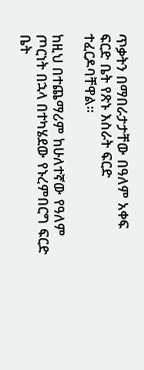ጥቃትን በማበራታታቸው በዓለም አቀፍ ፍርድ ቤት የጽኑ እስራት ፍርድ ተፈርዶባቸዋል።

ከዚህ በተጨማሪም ከሁለተኛው የዓለም ጦርነት በኋላ በተካሄደው የኑረምበርግ ፍርድ ቤት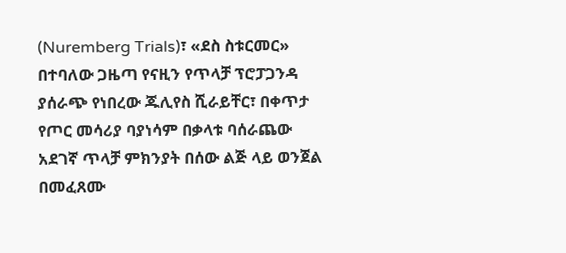(Nuremberg Trials)፣ «ደስ ስቱርመር» በተባለው ጋዜጣ የናዚን የጥላቻ ፕሮፓጋንዳ ያሰራጭ የነበረው ጁሊየስ ሺራይቸር፣ በቀጥታ የጦር መሳሪያ ባያነሳም በቃላቱ ባሰራጨው አደገኛ ጥላቻ ምክንያት በሰው ልጅ ላይ ወንጀል በመፈጸሙ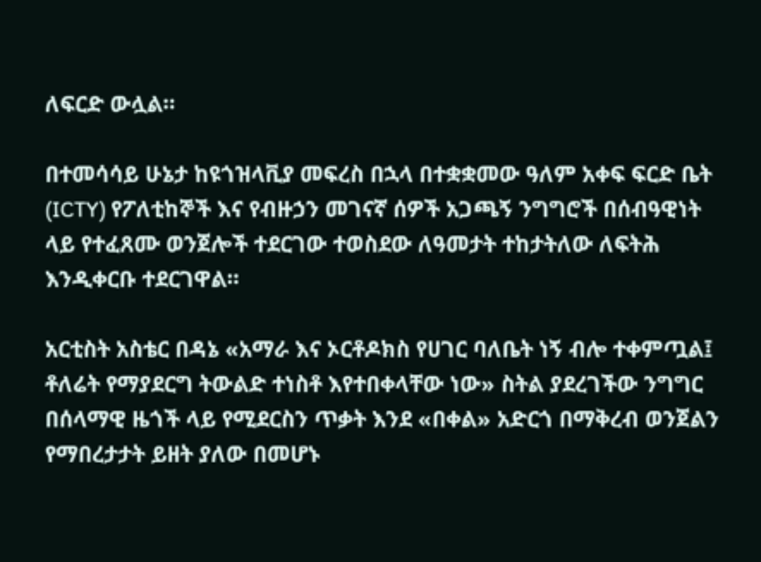ለፍርድ ውሏል።

በተመሳሳይ ሁኔታ ከዩጎዝላቪያ መፍረስ በኋላ በተቋቋመው ዓለም አቀፍ ፍርድ ቤት (ICTY) የፖለቲከኞች እና የብዙኃን መገናኛ ሰዎች አጋጫኝ ንግግሮች በሰብዓዊነት ላይ የተፈጸሙ ወንጀሎች ተደርገው ተወስደው ለዓመታት ተከታትለው ለፍትሕ እንዲቀርቡ ተደርገዋል።

አርቲስት አስቴር በዳኔ «አማራ እና ኦርቶዶክስ የሀገር ባለቤት ነኝ ብሎ ተቀምጧል፤ ቶለሬት የማያደርግ ትውልድ ተነስቶ እየተበቀላቸው ነው» ስትል ያደረገችው ንግግር በሰላማዊ ዜጎች ላይ የሚደርስን ጥቃት እንደ «በቀል» አድርጎ በማቅረብ ወንጀልን የማበረታታት ይዘት ያለው በመሆኑ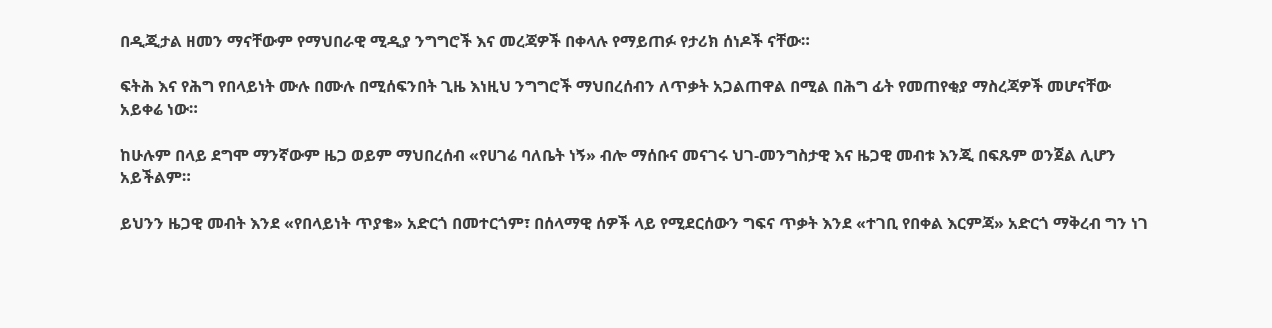በዲጂታል ዘመን ማናቸውም የማህበራዊ ሚዲያ ንግግሮች እና መረጃዎች በቀላሉ የማይጠፉ የታሪክ ሰነዶች ናቸው።

ፍትሕ እና የሕግ የበላይነት ሙሉ በሙሉ በሚሰፍንበት ጊዜ እነዚህ ንግግሮች ማህበረሰብን ለጥቃት አጋልጠዋል በሚል በሕግ ፊት የመጠየቂያ ማስረጃዎች መሆናቸው አይቀሬ ነው።

ከሁሉም በላይ ደግሞ ማንኛውም ዜጋ ወይም ማህበረሰብ «የሀገሬ ባለቤት ነኝ» ብሎ ማሰቡና መናገሩ ህገ-መንግስታዊ እና ዜጋዊ መብቱ እንጂ በፍጹም ወንጀል ሊሆን አይችልም።

ይህንን ዜጋዊ መብት እንደ «የበላይነት ጥያቄ» አድርጎ በመተርጎም፣ በሰላማዊ ሰዎች ላይ የሚደርሰውን ግፍና ጥቃት እንደ «ተገቢ የበቀል እርምጃ» አድርጎ ማቅረብ ግን ነገ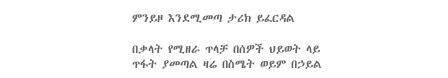ምንይዞ እንደሚመጣ ታሪክ ይፈርዳል

በቃላት የሚዘራ ጥላቻ በሰዎች ህይወት ላይ ጥፋት ያመጣል ዛሬ በስሜት ወይም በኃይል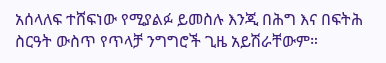አሰላለፍ ተሸፍነው የሚያልፉ ይመስሉ እንጂ በሕግ እና በፍትሕ ስርዓት ውስጥ የጥላቻ ንግግሮች ጊዜ አይሽራቸውም።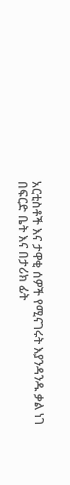አርቲስቶች እና ታዋቂ ሰዎች የሚናገሩት እያንዳንዱ ቃል ነገ በፍርድ ቤት እና በታሪክ ፊት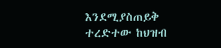እንደሚያስጠይቅ ተረድተው ከህዝብ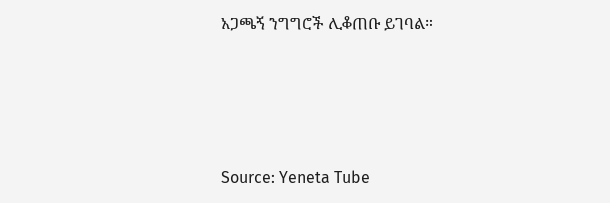አጋጫኝ ንግግሮች ሊቆጠቡ ይገባል።




Source: Yeneta Tube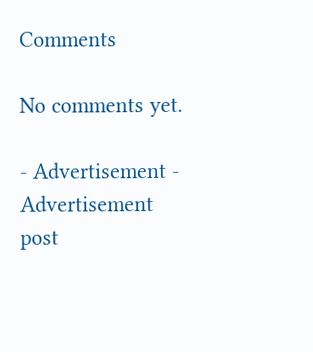Comments

No comments yet.

- Advertisement -
Advertisement post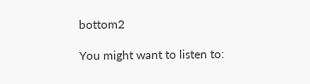bottom2

You might want to listen to: